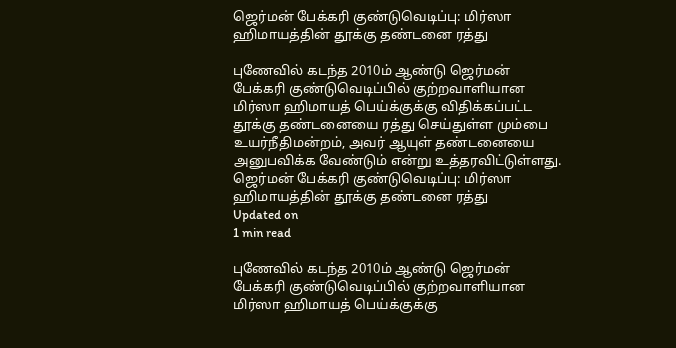ஜெர்மன் பேக்கரி குண்டுவெடிப்பு: மிர்ஸா ஹிமாயத்தின் தூக்கு தண்டனை ரத்து

புணேவில் கடந்த 2010ம் ஆண்டு ஜெர்மன் பேக்கரி குண்டுவெடிப்பில் குற்றவாளியான மிர்ஸா ஹிமாயத் பெய்க்குக்கு விதிக்கப்பட்ட தூக்கு தண்டனையை ரத்து செய்துள்ள மும்பை உயர்நீதிமன்றம், அவர் ஆயுள் தண்டனையை அனுபவிக்க வேண்டும் என்று உத்தரவிட்டுள்ளது.
ஜெர்மன் பேக்கரி குண்டுவெடிப்பு: மிர்ஸா ஹிமாயத்தின் தூக்கு தண்டனை ரத்து
Updated on
1 min read

புணேவில் கடந்த 2010ம் ஆண்டு ஜெர்மன் பேக்கரி குண்டுவெடிப்பில் குற்றவாளியான மிர்ஸா ஹிமாயத் பெய்க்குக்கு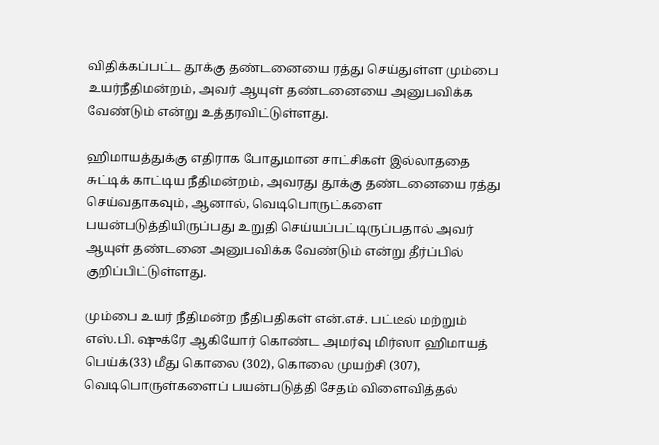விதிக்கப்பட்ட தூக்கு தண்டனையை ரத்து செய்துள்ள மும்பை உயர்நீதிமன்றம், அவர் ஆயுள் தண்டனையை அனுபவிக்க வேண்டும் என்று உத்தரவிட்டுள்ளது.

ஹிமாயத்துக்கு எதிராக போதுமான சாட்சிகள் இல்லாததை சுட்டிக் காட்டிய நீதிமன்றம், அவரது தூக்கு தண்டனையை ரத்து செய்வதாகவும், ஆனால், வெடிபொருட்களை பயன்படுத்தியிருப்பது உறுதி செய்யப்பட்டிருப்பதால் அவர் ஆயுள் தண்டனை அனுபவிக்க வேண்டும் என்று தீர்ப்பில் குறிப்பிட்டுள்ளது.

மும்பை உயர் நீதிமன்ற நீதிபதிகள் என்.எச். பட்டீல் மற்றும் எஸ்.பி. ஷுக்ரே ஆகியோர் கொண்ட அமர்வு மிர்ஸா ஹிமாயத் பெய்க்(33) மீது கொலை (302), கொலை முயற்சி (307), வெடிபொருள்களைப் பயன்படுத்தி சேதம் விளைவித்தல்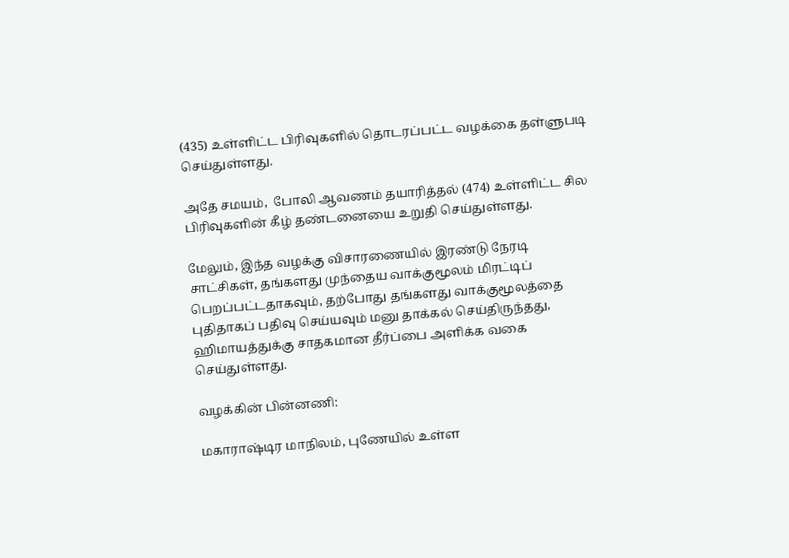(435) உள்ளிட்ட பிரிவுகளில் தொடரப்பட்ட வழக்கை தள்ளுபடி செய்துள்ளது.

அதே சமயம்,  போலி ஆவணம் தயாரித்தல் (474) உள்ளிட்ட சில பிரிவுகளின் கீழ் தண்டனையை உறுதி செய்துள்ளது.

மேலும், இந்த வழக்கு விசாரணையில் இரண்டு நேரடி சாட்சிகள், தங்களது முந்தைய வாக்குமூலம் மிரட்டிப் பெறப்பட்டதாகவும், தற்போது தங்களது வாக்குமூலத்தை புதிதாகப் பதிவு செய்யவும் மனு தாக்கல் செய்திருந்தது, ஹிமாயத்துக்கு சாதகமான தீர்ப்பை அளிக்க வகை செய்துள்ளது.

வழக்கின் பின்னணி:

மகாராஷ்டிர மாநிலம், புணேயில் உள்ள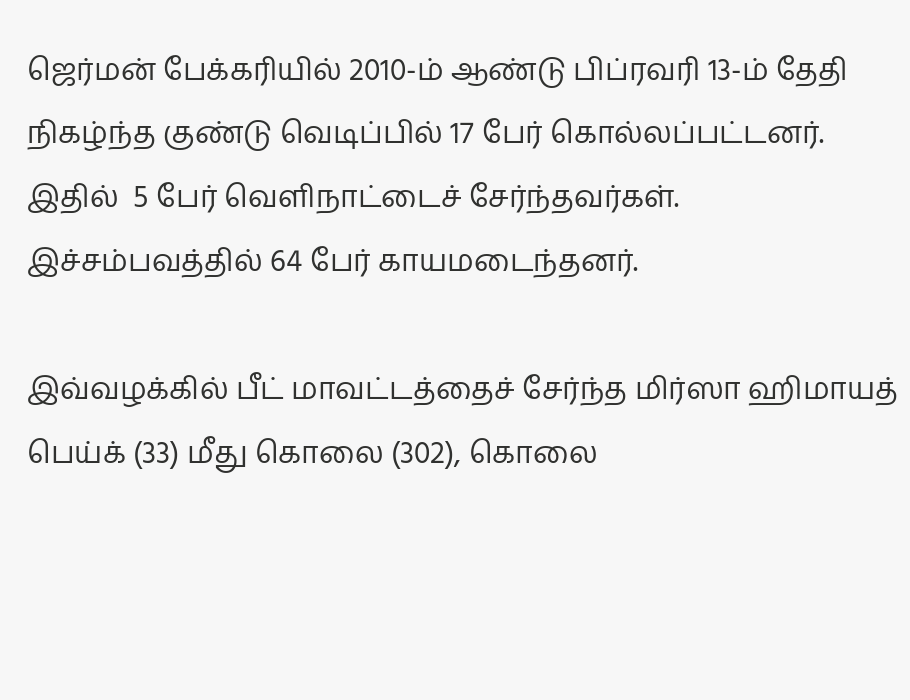ஜெர்மன் பேக்கரியில் 2010-ம் ஆண்டு பிப்ரவரி 13-ம் தேதி நிகழ்ந்த குண்டு வெடிப்பில் 17 பேர் கொல்லப்பட்டனர். இதில்  5 பேர் வெளிநாட்டைச் சேர்ந்தவர்கள். இச்சம்பவத்தில் 64 பேர் காயமடைந்தனர்.

இவ்வழக்கில் பீட் மாவட்டத்தைச் சேர்ந்த மிர்ஸா ஹிமாயத் பெய்க் (33) மீது கொலை (302), கொலை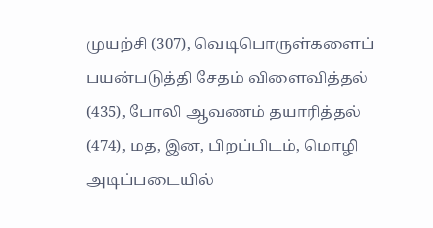முயற்சி (307), வெடிபொருள்களைப் பயன்படுத்தி சேதம் விளைவித்தல் (435), போலி ஆவணம் தயாரித்தல் (474), மத, இன, பிறப்பிடம், மொழி அடிப்படையில்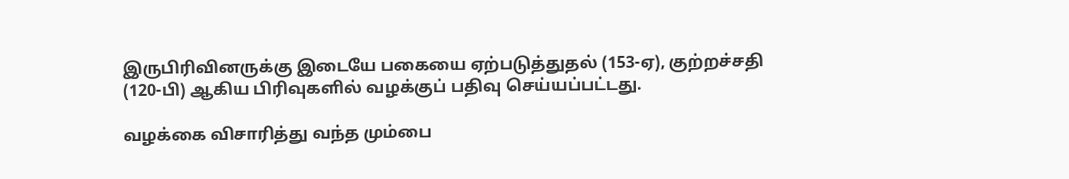இருபிரிவினருக்கு இடையே பகையை ஏற்படுத்துதல் (153-ஏ), குற்றச்சதி (120-பி) ஆகிய பிரிவுகளில் வழக்குப் பதிவு செய்யப்பட்டது.

வழக்கை விசாரித்து வந்த மும்பை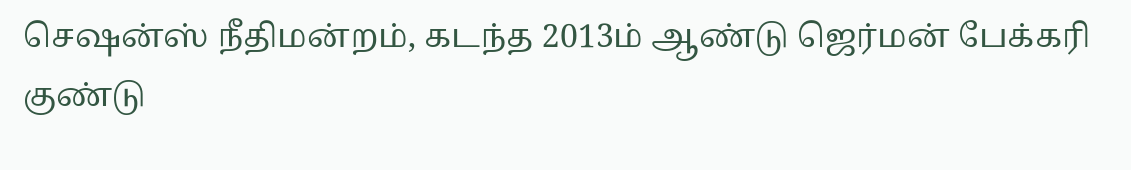செஷன்ஸ் நீதிமன்றம், கடந்த 2013ம் ஆண்டு ஜெர்மன் பேக்கரி குண்டு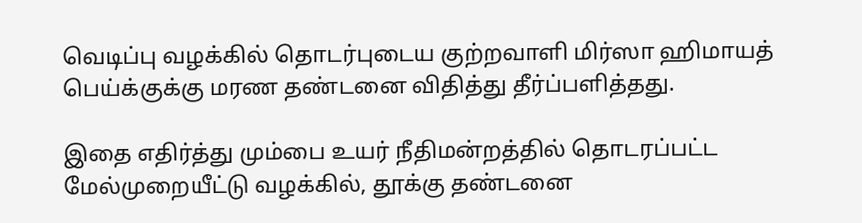வெடிப்பு வழக்கில் தொடர்புடைய குற்றவாளி மிர்ஸா ஹிமாயத் பெய்க்குக்கு மரண தண்டனை விதித்து தீர்ப்பளித்தது.

இதை எதிர்த்து மும்பை உயர் நீதிமன்றத்தில் தொடரப்பட்ட மேல்முறையீட்டு வழக்கில், தூக்கு தண்டனை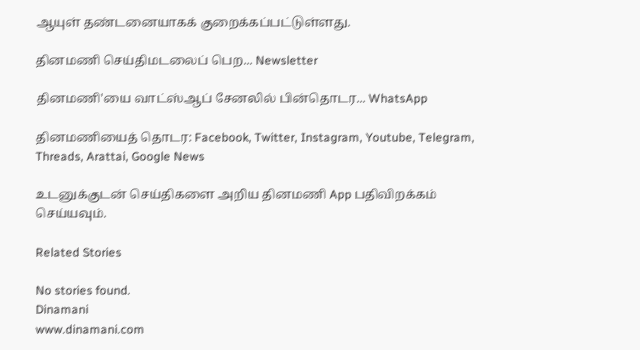ஆயுள் தண்டனையாகக் குறைக்கப்பட்டுள்ளது.

தினமணி செய்திமடலைப் பெற... Newsletter

தினமணி'யை வாட்ஸ்ஆப் சேனலில் பின்தொடர... WhatsApp

தினமணியைத் தொடர: Facebook, Twitter, Instagram, Youtube, Telegram, Threads, Arattai, Google News

உடனுக்குடன் செய்திகளை அறிய தினமணி App பதிவிறக்கம் செய்யவும்.

Related Stories

No stories found.
Dinamani
www.dinamani.com